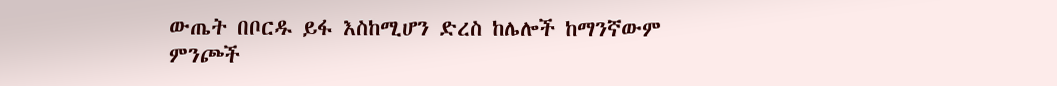ውጤት በቦርዱ ይፋ እስከሚሆን ድረስ ከሌሎች ከማንኛውም ምንጮች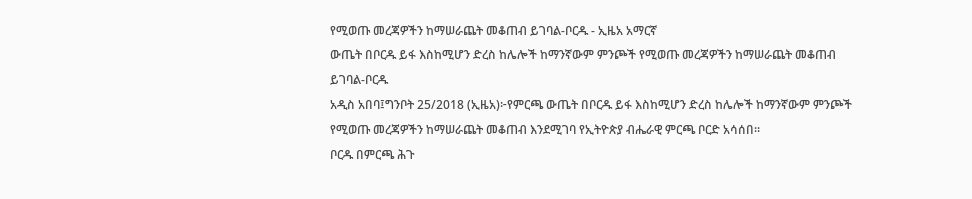የሚወጡ መረጃዎችን ከማሠራጨት መቆጠብ ይገባል-ቦርዱ - ኢዜአ አማርኛ
ውጤት በቦርዱ ይፋ እስከሚሆን ድረስ ከሌሎች ከማንኛውም ምንጮች የሚወጡ መረጃዎችን ከማሠራጨት መቆጠብ ይገባል-ቦርዱ
አዲስ አበባ፤ግንቦት 25/2018 (ኢዜአ)፦የምርጫ ውጤት በቦርዱ ይፋ እስከሚሆን ድረስ ከሌሎች ከማንኛውም ምንጮች የሚወጡ መረጃዎችን ከማሠራጨት መቆጠብ እንደሚገባ የኢትዮጵያ ብሔራዊ ምርጫ ቦርድ አሳሰበ።
ቦርዱ በምርጫ ሕጉ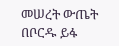መሠረት ውጤት በቦርዱ ይፋ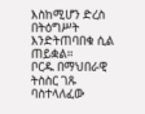እስከሚሆን ድረስ በትዕግሥት እንድትጠባበቁ ሲል ጠይቋል።
ቦርዱ በማህበራዊ ትስስር ገጹ ባስተላለፈው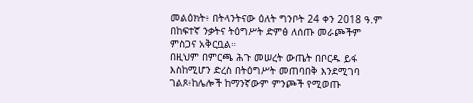መልዕክት፥ በትላንትናው ዕለት ግንቦት 24 ቀን 2018 ዓ.ም በከፍተኛ ንቃትና ትዕግሥት ድምፅ ለሰጡ መራጮችም ምስጋና አቅርቧል።
በዚህም በምርጫ ሕጉ መሠረት ውጤት በቦርዱ ይፋ እስከሚሆን ድረስ በትዕግሥት መጠባበቅ እንደሚገባ ገልጾ፥ከሌሎች ከማንኛውም ምንጮች የሚወጡ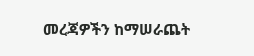መረጃዎችን ከማሠራጨት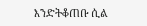እንድትቆጠቡ ሲል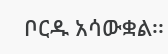ቦርዱ አሳውቋል፡፡